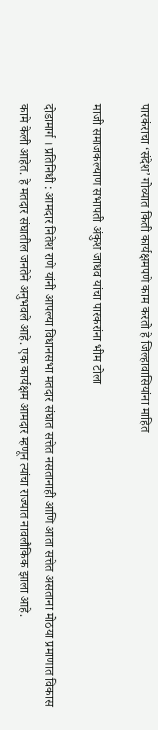पारकंराचा ‘संदेश’ गोव्यात किती कार्यक्षमपणे काम करतो हे जिल्हावासियांना माहित

माजी समाजकल्याण सभापती अंकुश जाधव यांचा पारकरांना भीम टोला

दोडामार्ग । प्रतिनिधी : आमदार नितेश राणे यांनी आपल्या विधानसभा मतदार संघात सत्तेत नसतानाही आणि आता सत्तेत असताना मोठया प्रमाणात विकास कामे केली आहेत. हे मतदार संघातील जनतेने अनुभवले आहे. एक कार्यक्षम आमदार म्हणून त्यांचा राज्यात नावलौकिक झाला आहे.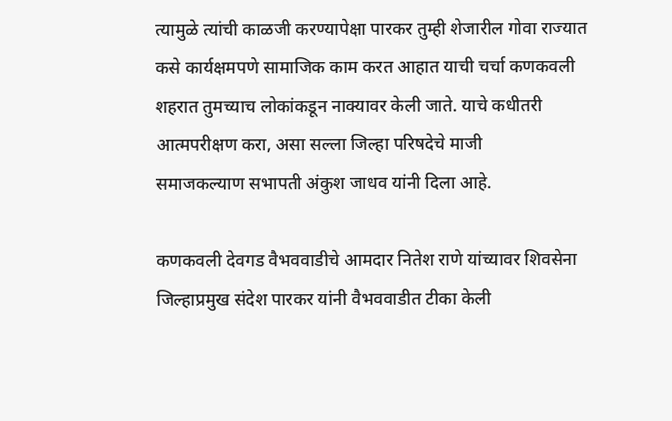त्यामुळे त्यांची काळजी करण्यापेक्षा पारकर तुम्ही शेजारील गोवा राज्यात कसे कार्यक्षमपणे सामाजिक काम करत आहात याची चर्चा कणकवली शहरात तुमच्याच लोकांकडून नाक्यावर केली जाते. याचे कधीतरी आत्मपरीक्षण करा, असा सल्ला जिल्हा परिषदेचे माजी
समाजकल्याण सभापती अंकुश जाधव यांनी दिला आहे.

कणकवली देवगड वैभववाडीचे आमदार नितेश राणे यांच्यावर शिवसेना जिल्हाप्रमुख संदेश पारकर यांनी वैभववाडीत टीका केली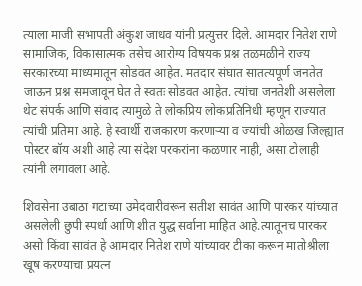त्याला माजी सभापती अंकुश जाधव यांनी प्रत्युत्तर दिले. आमदार नितेश राणे सामाजिक, विकासात्मक तसेच आरोग्य विषयक प्रश्न तळमळीने राज्य सरकारच्या माध्यमातून सोडवत आहेत. मतदार संघात सातत्यपूर्ण जनतेत जाऊन प्रश्न समजावून घेत ते स्वतः सोडवत आहेत. त्यांचा जनतेशी असलेला थेट संपर्क आणि संवाद त्यामुळे ते लोकप्रिय लोकप्रतिनिधी म्हणून राज्यात त्यांची प्रतिमा आहे. हे स्वार्थी राजकारण करणाऱ्या व ज्यांची ओळख जिल्ह्यात पोस्टर बॉय अशी आहे त्या संदेश परकरांना कळणार नाही, असा टोलाही त्यांनी लगावला आहे.

शिवसेना उबाठा गटाच्या उमेदवारीवरून सतीश सावंत आणि पारकर यांच्यात असलेली छुपी स्पर्धा आणि शीत युद्ध सर्वाना माहित आहे.त्यातूनच पारकर असो किंवा सावंत हे आमदार नितेश राणे यांच्यावर टीका करून मातोश्रीला खूष करण्याचा प्रयत्न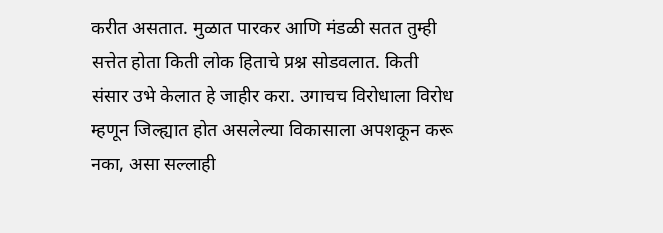करीत असतात. मुळात पारकर आणि मंडळी सतत तुम्ही सत्तेत होता किती लोक हिताचे प्रश्न सोडवलात. किती संसार उभे केलात हे जाहीर करा. उगाचच विरोधाला विरोध म्हणून जिल्ह्यात होत असलेल्या विकासाला अपशकून करू नका, असा सल्लाही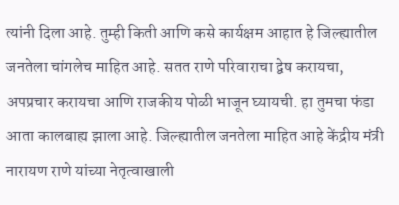त्यांनी दिला आहे. तुम्ही किती आणि कसे कार्यक्षम आहात हे जिल्ह्यातील जनतेला चांगलेच माहित आहे. सतत राणे परिवाराचा द्वेष करायचा, अपप्रचार करायचा आणि राजकीय पोळी भाजून घ्यायची. हा तुमचा फंडा आता कालबाह्य झाला आहे. जिल्ह्यातील जनतेला माहित आहे केंद्रीय मंत्री नारायण राणे यांच्या नेतृत्वाखाली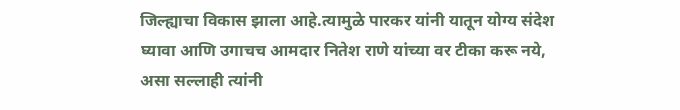जिल्ह्याचा विकास झाला आहे.त्यामुळे पारकर यांनी यातून योग्य संदेश घ्यावा आणि उगाचच आमदार नितेश राणे यांच्या वर टीका करू नये, असा सल्लाही त्यांनी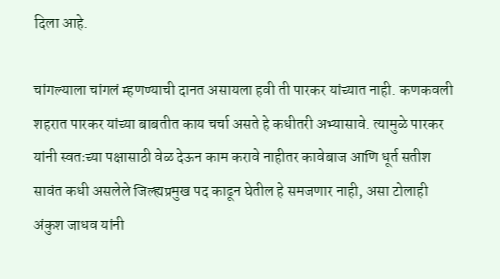दिला आहे.

चांगल्याला चांगलं म्हणण्याची दानत असायला हवी ती पारकर यांच्यात नाही. कणकवली शहरात पारकर यांच्या बाबतीत काय चर्चा असते हे कधीतरी अभ्यासावे. त्यामुळे पारकर यांनी स्वतःच्या पक्षासाठी वेळ देऊन काम करावे नाहीतर कावेबाज आणि धूर्त सतीश सावंत कधी असलेले जिल्ह्यप्रमुख पद काढून घेतील हे समजणार नाही, असा टोलाही अंकुश जाधव यांनी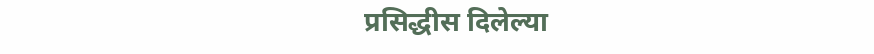प्रसिद्धीस दिलेल्या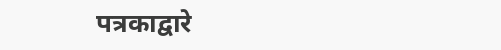पत्रकाद्वारे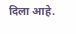दिला आहे.